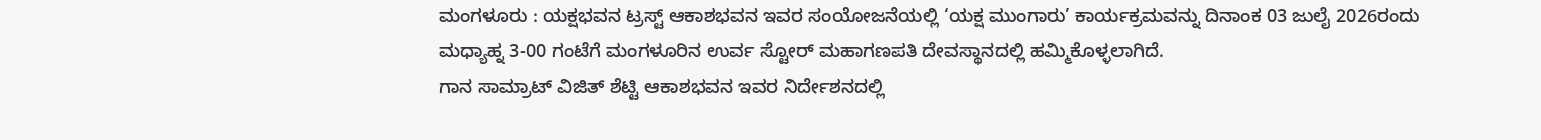ಮಂಗಳೂರು : ಯಕ್ಷಭವನ ಟ್ರಸ್ಟ್ ಆಕಾಶಭವನ ಇವರ ಸಂಯೋಜನೆಯಲ್ಲಿ ‘ಯಕ್ಷ ಮುಂಗಾರು’ ಕಾರ್ಯಕ್ರಮವನ್ನು ದಿನಾಂಕ 03 ಜುಲೈ 2026ರಂದು ಮಧ್ಯಾಹ್ನ 3-00 ಗಂಟೆಗೆ ಮಂಗಳೂರಿನ ಉರ್ವ ಸ್ಟೋರ್ ಮಹಾಗಣಪತಿ ದೇವಸ್ಥಾನದಲ್ಲಿ ಹಮ್ಮಿಕೊಳ್ಳಲಾಗಿದೆ.
ಗಾನ ಸಾಮ್ರಾಟ್ ವಿಜಿತ್ ಶೆಟ್ಟಿ ಆಕಾಶಭವನ ಇವರ ನಿರ್ದೇಶನದಲ್ಲಿ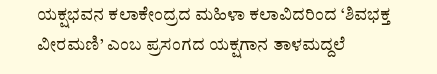ಯಕ್ಷಭವನ ಕಲಾಕೇಂದ್ರದ ಮಹಿಳಾ ಕಲಾವಿದರಿಂದ ‘ಶಿವಭಕ್ತ ವೀರಮಣಿ’ ಎಂಬ ಪ್ರಸಂಗದ ಯಕ್ಷಗಾನ ತಾಳಮದ್ದಲೆ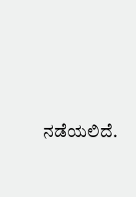ನಡೆಯಲಿದೆ.